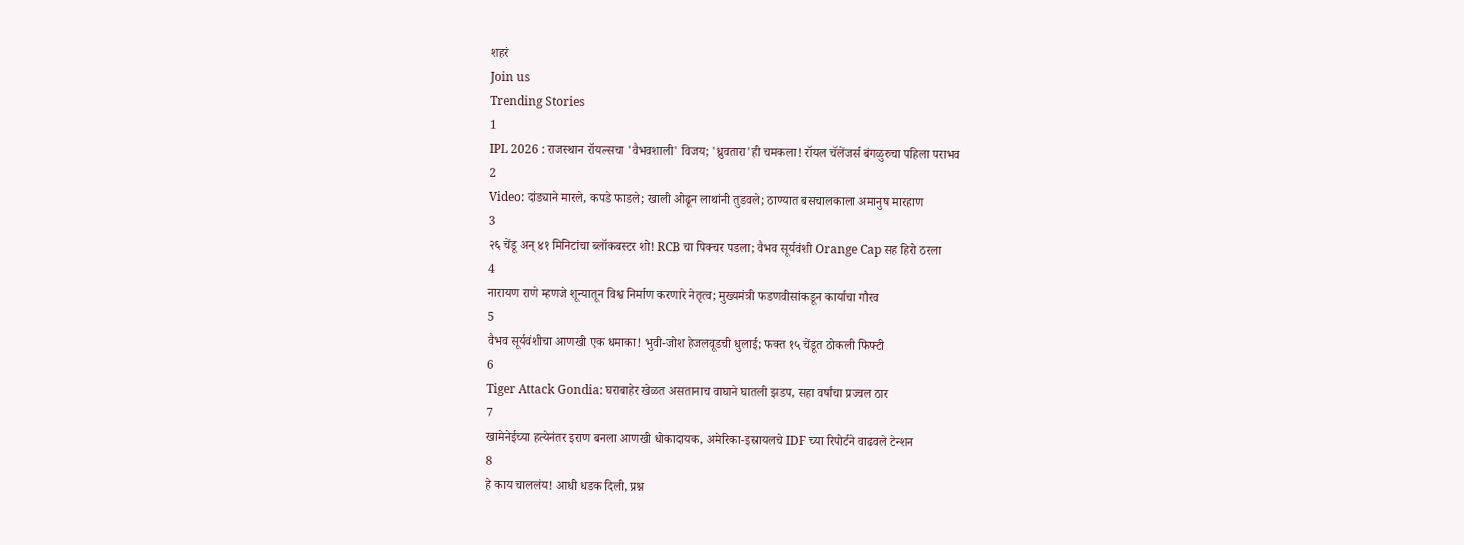शहरं
Join us
Trending Stories
1
IPL 2026 : राजस्थान रॉयल्सचा 'वैभवशाली' विजय; 'ध्रुवतारा'ही चमकला! रॉयल चॅलेंजर्स बंगळुरुचा पहिला पराभव
2
Video: दांड्याने मारले, कपडे फाडले; खाली ओढून लाथांनी तुडवले; ठाण्यात बसचालकाला अमानुष मारहाण
3
२६ चेंडू अन् ४१ मिनिटांचा ब्लॉकबस्टर शो! RCB चा पिक्चर पडला; वैभव सूर्यवंशी Orange Cap सह हिरो ठरला
4
नारायण राणे म्हणजे शून्यातून विश्व निर्माण करणारे नेतृत्व; मुख्यमंत्री फडणवीसांकडून कार्याचा गौरव
5
वैभव सूर्यवंशीचा आणखी एक धमाका! भुवी-जोश हेजलवूडची धुलाई; फक्त १५ चेंडूत ठोकली फिफ्टी
6
Tiger Attack Gondia: घराबाहेर खेळत असतानाच वाघाने घातली झडप, सहा वर्षांचा प्रज्वल ठार
7
खामेनेईच्या हत्येनंतर इराण बनला आणखी धोकादायक, अमेरिका-इस्रायलचे IDF च्या रिपोर्टने वाढवले टेन्शन
8
हे काय चाललंय! आधी धडक दिली, प्रश्न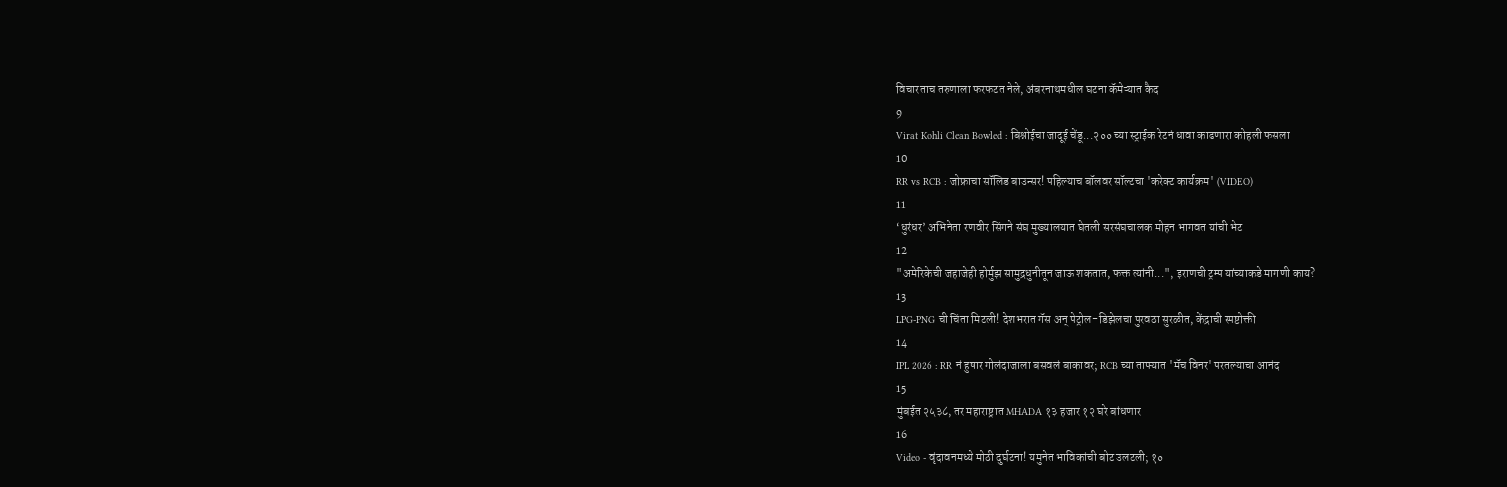विचारताच तरुणाला फरफटत नेले, अंबरनाथमधील घटना कॅमेऱ्यात कैद
9
Virat Kohli Clean Bowled : बिश्नोईचा जादूई चेंडू...२०० च्या स्ट्राईक रेटनं धावा काढणारा कोहली फसला
10
RR vs RCB : जोफ्राचा सॉलिड बाउन्सर! पहिल्याच बॉलवर सॉल्टचा 'करेक्ट कार्यक्रम' (VIDEO)
11
‘धुरंधर’ अभिनेता रणवीर सिंगने संघ मुख्यालयात घेतली सरसंघचालक मोहन भागवत यांची भेट
12
"अमेरिकेची जहाजेही होर्मुझ सामुद्रधुनीतून जाऊ शकतात, फक्त त्यांनी...", इराणची ट्रम्प यांच्याकडे मागणी काय?
13
LPG-PNG ची चिंता मिटली! देशभरात गॅस अन् पेट्रोल-डिझेलचा पुरवठा सुरळीत, केंद्राची स्पष्टोक्ती
14
IPL 2026 : RR नं हुषार गोलंदाजाला बसवलं बाकावर; RCB च्या ताफ्यात 'मॅच विनर' परतल्याचा आनंद
15
मुंबईत २५३८, तर महाराष्ट्रात MHADA १३ हजार १२ घरे बांधणार
16
Video - वृंदावनमध्ये मोठी दुर्घटना! यमुनेत भाविकांची बोट उलटली; १०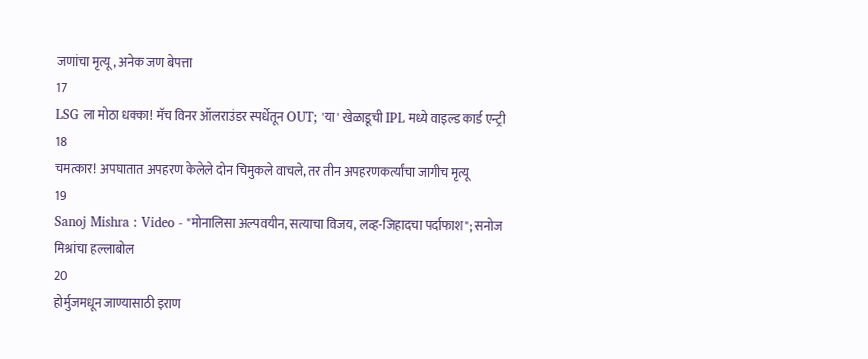जणांचा मृत्यू, अनेक जण बेपत्ता
17
LSG ला मोठा धक्का! मॅच विनर ऑलराउंडर स्पर्धेतून OUT; 'या' खेळाडूची IPL मध्ये वाइल्ड कार्ड एन्ट्री
18
चमत्कार! अपघातात अपहरण केलेले दोन चिमुकले वाचले, तर तीन अपहरणकर्त्यांचा जागीच मृत्यू
19
Sanoj Mishra : Video - "मोनालिसा अल्पवयीन, सत्याचा विजय, लव्ह-जिहादचा पर्दाफाश"; सनोज मिश्रांचा हल्लाबोल
20
होर्मुजमधून जाण्यासाठी इराण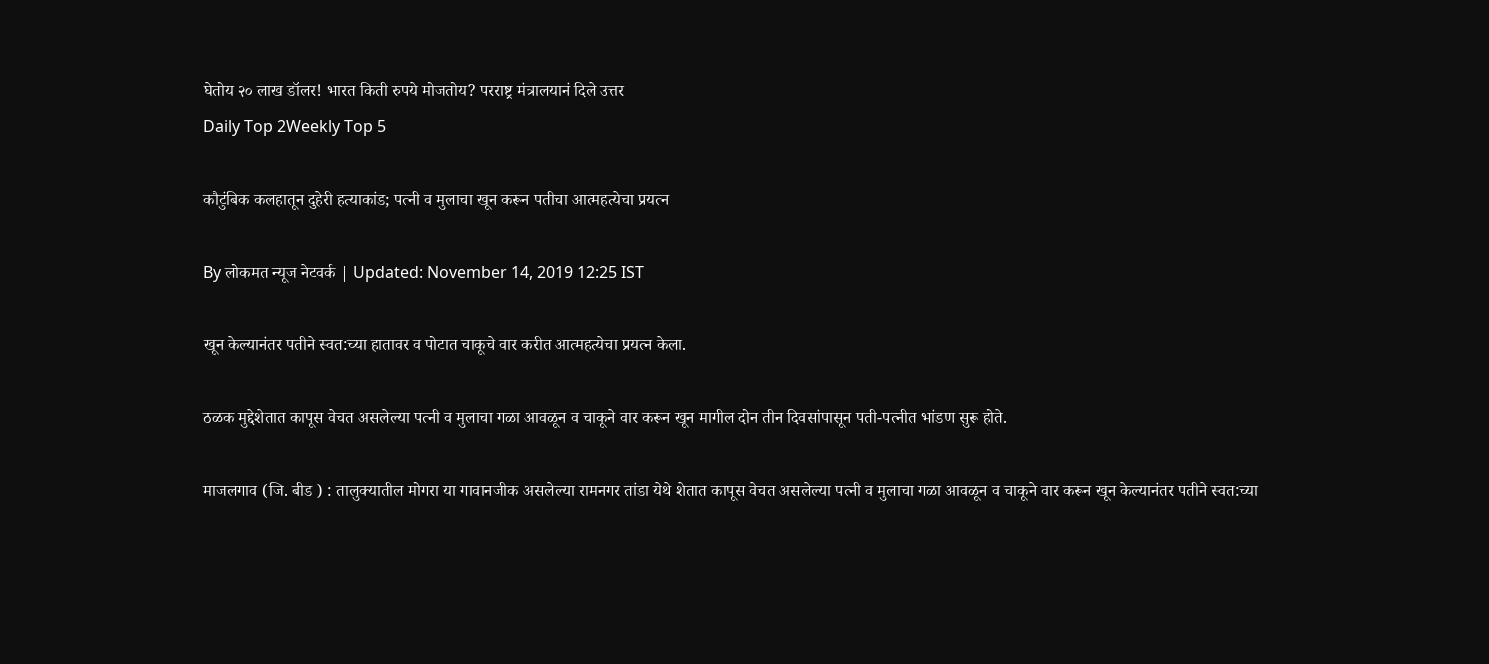घेतोय २० लाख डॉलर! भारत किती रुपये मोजतोय? परराष्ट्र मंत्रालयानं दिले उत्तर
Daily Top 2Weekly Top 5

कौटुंबिक कलहातून दुहेरी हत्याकांड; पत्नी व मुलाचा खून करून पतीचा आत्महत्येचा प्रयत्न

By लोकमत न्यूज नेटवर्क | Updated: November 14, 2019 12:25 IST

खून केल्यानंतर पतीने स्वत:च्या हातावर व पोटात चाकूचे वार करीत आत्महत्येचा प्रयत्न केला.

ठळक मुद्देशेतात कापूस वेचत असलेल्या पत्नी व मुलाचा गळा आवळून व चाकूने वार करून खून मागील दोन तीन दिवसांपासून पती-पत्नीत भांडण सुरू होते.

माजलगाव (जि. बीड ) : तालुक्यातील मोगरा या गावानजीक असलेल्या रामनगर तांडा येथे शेतात कापूस वेचत असलेल्या पत्नी व मुलाचा गळा आवळून व चाकूने वार करून खून केल्यानंतर पतीने स्वत:च्या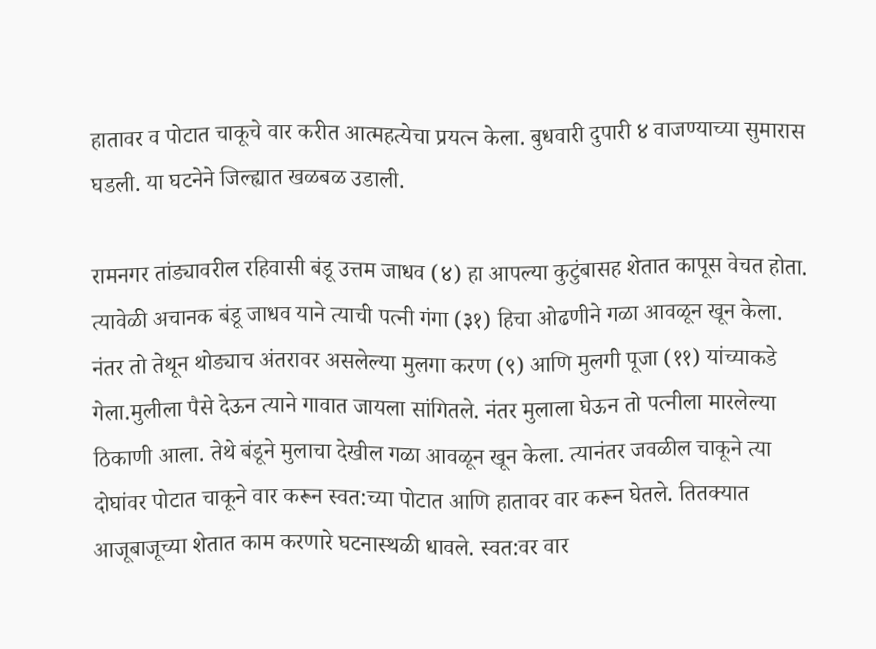हातावर व पोटात चाकूचे वार करीत आत्महत्येचा प्रयत्न केला. बुधवारी दुपारी ४ वाजण्याच्या सुमारास घडली. या घटनेने जिल्ह्यात खळबळ उडाली.

रामनगर तांड्यावरील रहिवासी बंडू उत्तम जाधव (४) हा आपल्या कुटुंबासह शेतात कापूस वेचत होता. त्यावेळी अचानक बंडू जाधव याने त्याची पत्नी गंगा (३१) हिचा ओढणीने गळा आवळून खून केला. नंतर तो तेथून थोड्याच अंतरावर असलेल्या मुलगा करण (९) आणि मुलगी पूजा (११) यांच्याकडे गेला.मुलीला पैसे देऊन त्याने गावात जायला सांगितले. नंतर मुलाला घेऊन तो पत्नीला मारलेल्या ठिकाणी आला. तेथे बंडूने मुलाचा देखील गळा आवळून खून केला. त्यानंतर जवळील चाकूने त्या दोघांवर पोटात चाकूने वार करून स्वत:च्या पोटात आणि हातावर वार करून घेतले. तितक्यात आजूबाजूच्या शेतात काम करणारे घटनास्थळी धावले. स्वत:वर वार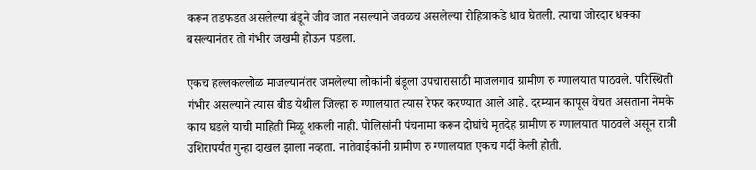करून तडफडत असलेल्या बंडूने जीव जात नसल्याने जवळच असलेल्या रोहित्राकडे धाव घेतली. त्याचा जोरदार धक्का बसल्यानंतर तो गंभीर जखमी होऊन पडला.

एकच हल्लकल्लोळ माजल्यानंतर जमलेल्या लोकांनी बंडूला उपचारासाठी माजलगाव ग्रामीण रु ग्णालयात पाठवले. परिस्थिती गंभीर असल्याने त्यास बीड येथील जिल्हा रु ग्णालयात त्यास रेफर करण्यात आले आहे. दरम्यान कापूस वेचत असताना नेमके काय घडले याची माहिती मिळू शकली नाही. पोलिसांनी पंचनामा करून दोघांचे मृतदेह ग्रामीण रु ग्णालयात पाठवले असून रात्री उशिरापर्यंत गुन्हा दाखल झाला नव्हता. नातेवाईकांनी ग्रामीण रु ग्णालयात एकच गर्दी केली होती.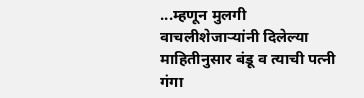...म्हणून मुलगी वाचलीशेजाऱ्यांनी दिलेल्या माहितीनुसार बंडू व त्याची पत्नी गंगा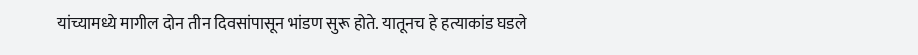यांच्यामध्ये मागील दोन तीन दिवसांपासून भांडण सुरू होते. यातूनच हे हत्याकांड घडले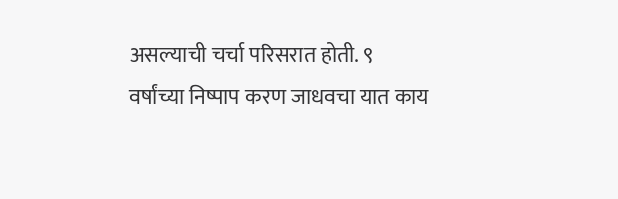असल्याची चर्चा परिसरात होती. ९ वर्षांच्या निष्पाप करण जाधवचा यात काय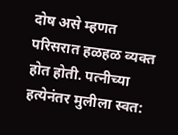दोष असे म्हणत परिसरात हळहळ व्यक्त होत होती. पत्नीच्या हत्येनंतर मुलीला स्वत: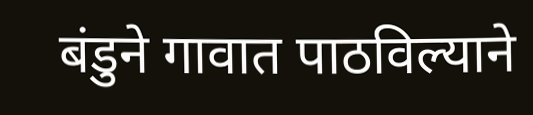बंडुने गावात पाठविल्याने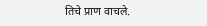तिचे प्राण वाचले.